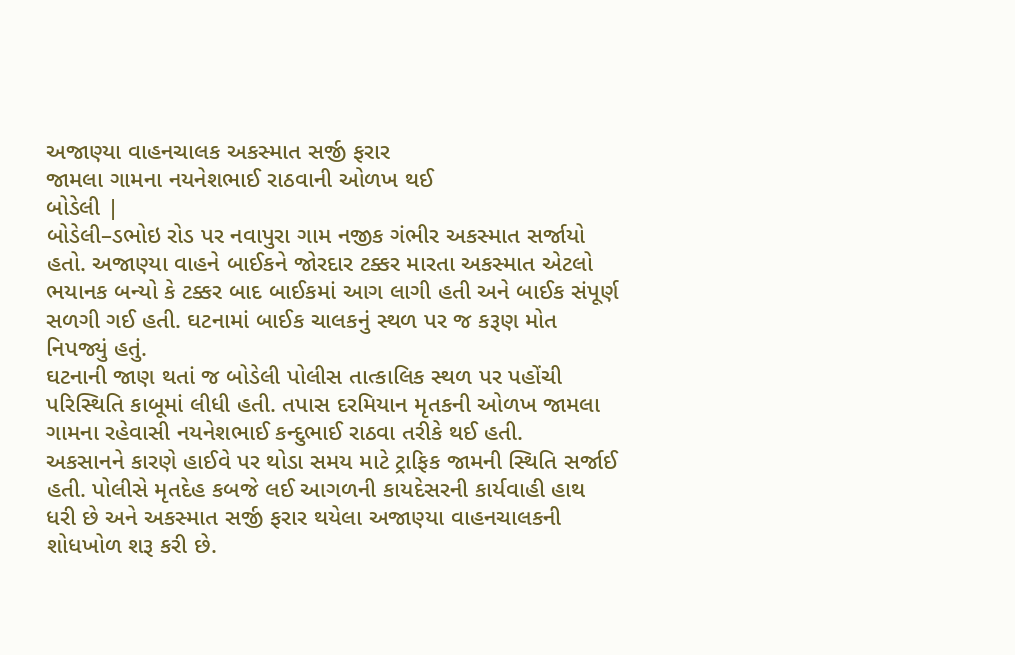અજાણ્યા વાહનચાલક અકસ્માત સર્જી ફરાર
જામલા ગામના નયનેશભાઈ રાઠવાની ઓળખ થઈ
બોડેલી |
બોડેલી–ડભોઇ રોડ પર નવાપુરા ગામ નજીક ગંભીર અકસ્માત સર્જાયો હતો. અજાણ્યા વાહને બાઈકને જોરદાર ટક્કર મારતા અકસ્માત એટલો ભયાનક બન્યો કે ટક્કર બાદ બાઈકમાં આગ લાગી હતી અને બાઈક સંપૂર્ણ સળગી ગઈ હતી. ઘટનામાં બાઈક ચાલકનું સ્થળ પર જ કરૂણ મોત નિપજ્યું હતું.
ઘટનાની જાણ થતાં જ બોડેલી પોલીસ તાત્કાલિક સ્થળ પર પહોંચી પરિસ્થિતિ કાબૂમાં લીધી હતી. તપાસ દરમિયાન મૃતકની ઓળખ જામલા ગામના રહેવાસી નયનેશભાઈ કન્દુભાઈ રાઠવા તરીકે થઈ હતી.
અકસાનને કારણે હાઈવે પર થોડા સમય માટે ટ્રાફિક જામની સ્થિતિ સર્જાઈ હતી. પોલીસે મૃતદેહ કબજે લઈ આગળની કાયદેસરની કાર્યવાહી હાથ ધરી છે અને અકસ્માત સર્જી ફરાર થયેલા અજાણ્યા વાહનચાલકની શોધખોળ શરૂ કરી છે.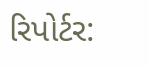રિપોર્ટર: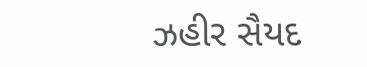ઝહીર સૈયદ